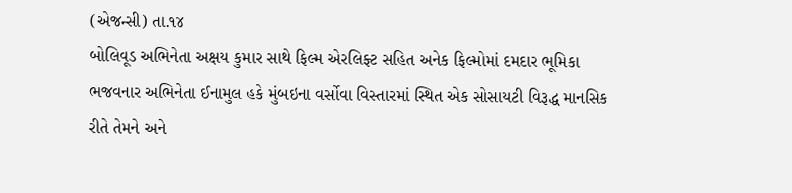(એજન્સી) તા.૧૪
બોલિવૂડ અભિનેતા અક્ષય કુમાર સાથે ફિલ્મ એરલિફ્ટ સહિત અનેક ફિલ્મોમાં દમદાર ભૂમિકા ભજવનાર અભિનેતા ઈનામુલ હકે મુંબઇના વર્સોવા વિસ્તારમાં સ્થિત એક સોસાયટી વિરૂદ્ધ માનસિક રીતે તેમને અને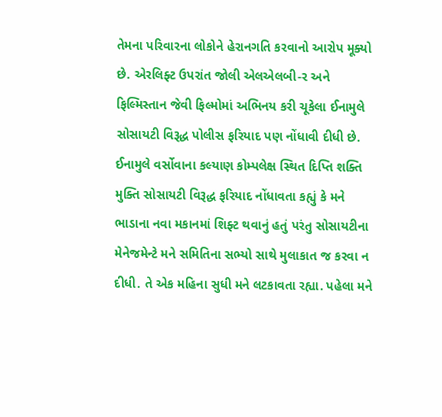તેમના પરિવારના લોકોને હેરાનગતિ કરવાનો આરોપ મૂક્યો છે. એરલિફ્ટ ઉપરાંત જોલી એલએલબી-ર અને ફિલ્મિસ્તાન જેવી ફિલ્મોમાં અભિનય કરી ચૂકેલા ઈનામુલે સોસાયટી વિરૂદ્ધ પોલીસ ફરિયાદ પણ નોંધાવી દીધી છે. ઈનામુલે વર્સોવાના કલ્યાણ કોમ્પલેક્ષ સ્થિત દિપ્તિ શક્તિ મુક્તિ સોસાયટી વિરૂદ્ધ ફરિયાદ નોંધાવતા કહ્યું કે મને ભાડાના નવા મકાનમાં શિફ્ટ થવાનું હતું પરંતુ સોસાયટીના મેનેજમેન્ટે મને સમિતિના સભ્યો સાથે મુલાકાત જ કરવા ન દીધી. તે એક મહિના સુધી મને લટકાવતા રહ્યા. પહેલા મને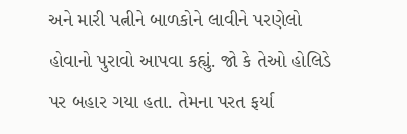અને મારી પત્નીને બાળકોને લાવીને પરણેલો હોવાનો પુરાવો આપવા કહ્યું. જો કે તેઓ હોલિડે પર બહાર ગયા હતા. તેમના પરત ફર્યા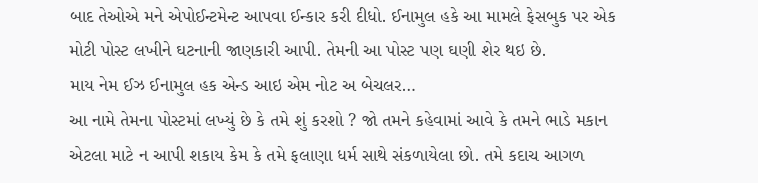બાદ તેઓએ મને એપોઈન્ટમેન્ટ આપવા ઈન્કાર કરી દીધો. ઈનામુલ હકે આ મામલે ફેસબુક પર એક મોટી પોસ્ટ લખીને ઘટનાની જાણકારી આપી. તેમની આ પોસ્ટ પણ ઘણી શેર થઇ છે.
માય નેમ ઈઝ ઈનામુલ હક એન્ડ આઇ એમ નોટ અ બેચલર…
આ નામે તેમના પોસ્ટમાં લખ્યું છે કે તમે શું કરશો ? જો તમને કહેવામાં આવે કે તમને ભાડે મકાન એટલા માટે ન આપી શકાય કેમ કે તમે ફલાણા ધર્મ સાથે સંકળાયેલા છો. તમે કદાચ આગળ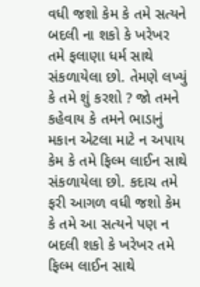વધી જશો કેમ કે તમે સત્યને બદલી ના શકો કે ખરેખર તમે ફલાણા ધર્મ સાથે સંકળાયેલા છો. તેમણે લખ્યું કે તમે શું કરશો ? જો તમને કહેવાય કે તમને ભાડાનું મકાન એટલા માટે ન અપાય કેમ કે તમે ફિલ્મ લાઈન સાથે સંકળાયેલા છો. કદાચ તમે ફરી આગળ વધી જશો કેમ કે તમે આ સત્યને પણ ન બદલી શકો કે ખરેખર તમે ફિલ્મ લાઈન સાથે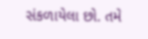સંકળાયેલા છો. તમે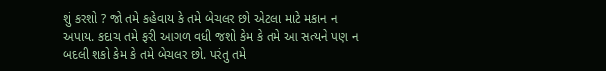શું કરશો ? જો તમે કહેવાય કે તમે બેચલર છો એટલા માટે મકાન ન અપાય. કદાચ તમે ફરી આગળ વધી જશો કેમ કે તમે આ સત્યને પણ ન બદલી શકો કેમ કે તમે બેચલર છો. પરંતુ તમે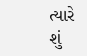ત્યારે શું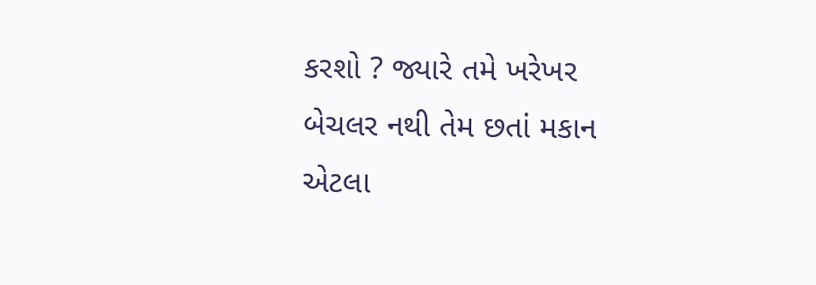કરશો ? જ્યારે તમે ખરેખર બેચલર નથી તેમ છતાં મકાન એટલા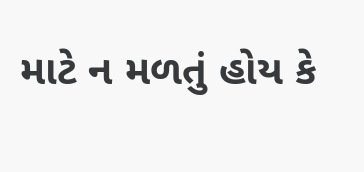માટે ન મળતું હોય કે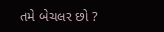તમે બેચલર છો ?